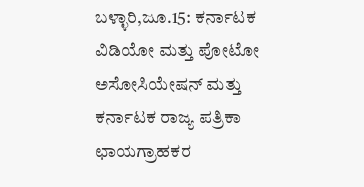ಬಳ್ಳಾರಿ,ಜೂ.15: ಕರ್ನಾಟಕ ವಿಡಿಯೋ ಮತ್ತು ಪೋಟೋ ಅಸೋಸಿಯೇಷನ್ ಮತ್ತು ಕರ್ನಾಟಕ ರಾಜ್ಯ ಪತ್ರಿಕಾ ಛಾಯಗ್ರಾಹಕರ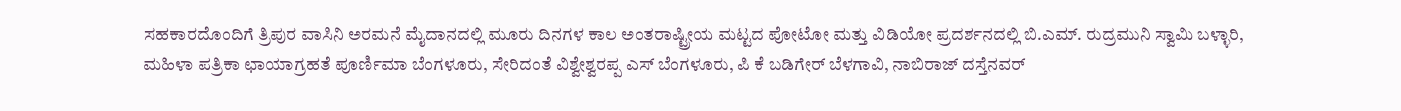ಸಹಕಾರದೊಂದಿಗೆ ತ್ರಿಪುರ ವಾಸಿನಿ ಅರಮನೆ ಮೈದಾನದಲ್ಲಿ ಮೂರು ದಿನಗಳ ಕಾಲ ಅಂತರಾಷ್ಟ್ರೀಯ ಮಟ್ಟದ ಪೋಟೋ ಮತ್ತು ವಿಡಿಯೋ ಪ್ರದರ್ಶನದಲ್ಲಿ ಬಿ.ಎಮ್. ರುದ್ರಮುನಿ ಸ್ವಾಮಿ ಬಳ್ಳಾರಿ, ಮಹಿಳಾ ಪತ್ರಿಕಾ ಛಾಯಾಗ್ರಹತೆ ಪೂರ್ಣಿಮಾ ಬೆಂಗಳೂರು, ಸೇರಿದಂತೆ ವಿಶ್ವೇಶ್ವರಪ್ಪ ಎಸ್ ಬೆಂಗಳೂರು, ಪಿ ಕೆ ಬಡಿಗೇರ್ ಬೆಳಗಾವಿ, ನಾಬಿರಾಜ್ ದಸ್ತೆನವರ್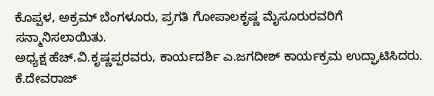ಕೊಪ್ಪಳ, ಅಕ್ರಮ್ ಬೆಂಗಳೂರು, ಪ್ರಗತಿ ಗೋಪಾಲಕೃಷ್ಣ ಮೈಸೂರುರವರಿಗೆ ಸನ್ಮಾನಿಸಲಾಯಿತು.
ಅಧ್ಯಕ್ಷ ಹೆಚ್.ವಿ.ಕೃಷ್ಣಪ್ಪರವರು, ಕಾರ್ಯದರ್ಶಿ ಎ.ಜಗದೀಶ್ ಕಾರ್ಯಕ್ರಮ ಉದ್ಘಾಟಿಸಿದರು.
ಕೆ.ದೇವರಾಜ್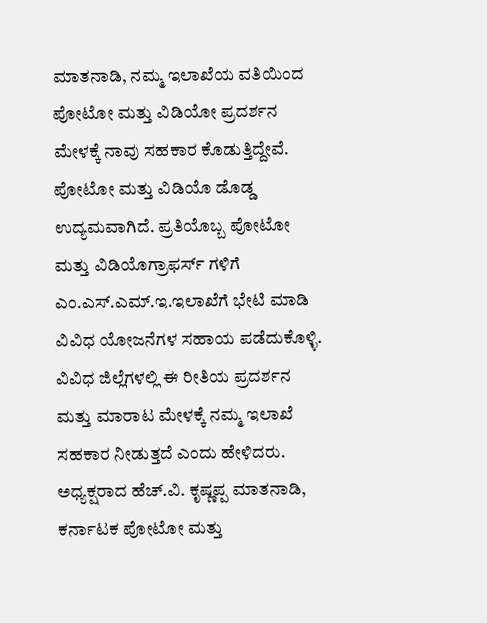ಮಾತನಾಡಿ, ನಮ್ಮ ಇಲಾಖೆಯ ವತಿಯಿಂದ ಪೋಟೋ ಮತ್ತು ವಿಡಿಯೋ ಪ್ರದರ್ಶನ ಮೇಳಕ್ಕೆ ನಾವು ಸಹಕಾರ ಕೊಡುತ್ತಿದ್ದೇವೆ. ಪೋಟೋ ಮತ್ತು ವಿಡಿಯೊ ಡೊಡ್ಡ ಉದ್ಯಮವಾಗಿದೆ. ಪ್ರತಿಯೊಬ್ಬ ಪೋಟೋ ಮತ್ತು ವಿಡಿಯೊಗ್ರಾಫರ್ಸ್ ಗಳಿಗೆ ಎಂ.ಎಸ್.ಎಮ್.ಇ.ಇಲಾಖೆಗೆ ಭೇಟಿ ಮಾಡಿ ವಿವಿಧ ಯೋಜನೆಗಳ ಸಹಾಯ ಪಡೆದುಕೊಳ್ಳಿ. ವಿವಿಧ ಜಿಲ್ಲೆಗಳಲ್ಲಿ ಈ ರೀತಿಯ ಪ್ರದರ್ಶನ ಮತ್ತು ಮಾರಾಟ ಮೇಳಕ್ಕೆ ನಮ್ಮ ಇಲಾಖೆ ಸಹಕಾರ ನೀಡುತ್ತದೆ ಎಂದು ಹೇಳಿದರು.
ಅಧ್ಯಕ್ಷರಾದ ಹೆಚ್.ವಿ. ಕೃಷ್ಣಪ್ಪ ಮಾತನಾಡಿ, ಕರ್ನಾಟಕ ಪೋಟೋ ಮತ್ತು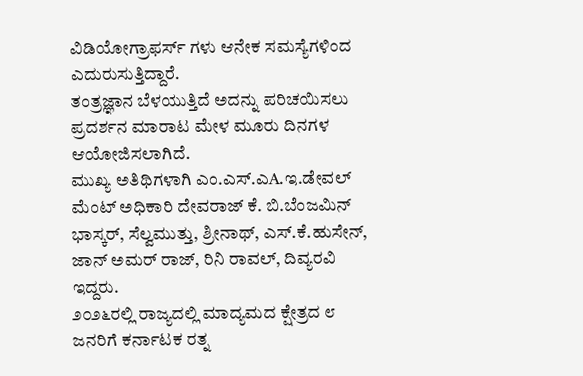ವಿಡಿಯೋಗ್ರಾಫರ್ಸ್ ಗಳು ಆನೇಕ ಸಮಸ್ಯೆಗಳಿಂದ ಎದುರುಸುತ್ತಿದ್ದಾರೆ.
ತಂತ್ರಜ್ಞಾನ ಬೆಳಯುತ್ತಿದೆ ಅದನ್ನು ಪರಿಚಯಿಸಲು ಪ್ರದರ್ಶನ ಮಾರಾಟ ಮೇಳ ಮೂರು ದಿನಗಳ ಆಯೋಜಿಸಲಾಗಿದೆ.
ಮುಖ್ಯ ಅತಿಥಿಗಳಾಗಿ ಎಂ.ಎಸ್.ಎA.ಇ.ಡೇವಲ್ ಮೆಂಟ್ ಅಧಿಕಾರಿ ದೇವರಾಜ್ ಕೆ. ಬಿ.ಬೆಂಜಮಿನ್ ಭಾಸ್ಕರ್, ಸೆಲ್ವಮುತ್ತು, ಶ್ರೀನಾಥ್, ಎಸ್.ಕೆ.ಹುಸೇನ್, ಜಾನ್ ಅಮರ್ ರಾಜ್, ರಿನಿ ರಾವಲ್, ದಿವ್ಯರವಿ ಇದ್ದರು.
೨೦೨೬ರಲ್ಲಿ ರಾಜ್ಯದಲ್ಲಿ ಮಾದ್ಯಮದ ಕ್ಷೇತ್ರದ ೮ ಜನರಿಗೆ ಕರ್ನಾಟಕ ರತ್ನ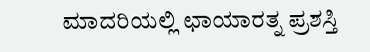ಮಾದರಿಯಲ್ಲಿ ಛಾಯಾರತ್ನ ಪ್ರಶಸ್ತಿ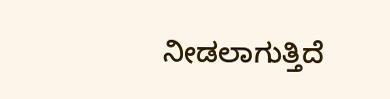ನೀಡಲಾಗುತ್ತಿದೆ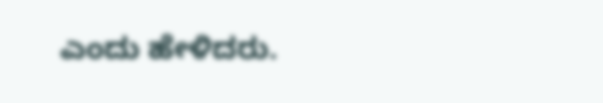ಎಂದು ಹೇಳಿದರು.